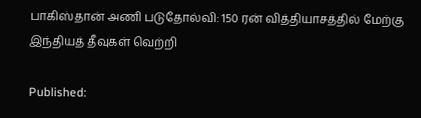பாகிஸ்தான் அணி படுதோல்வி: 150 ரன் வித்தியாசத்தில் மேற்கு இந்தியத் தீவுகள் வெற்றி

Published: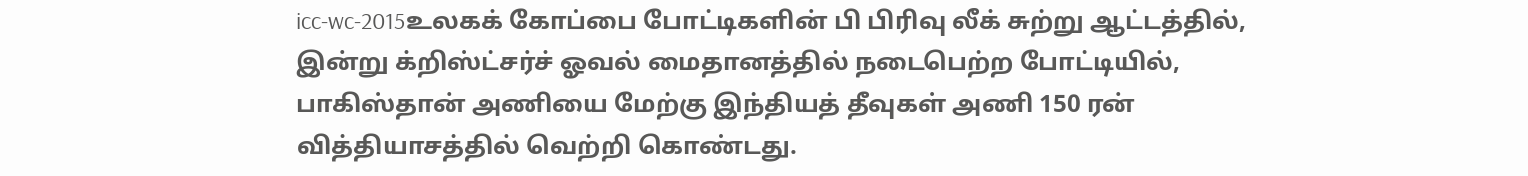icc-wc-2015உலகக் கோப்பை போட்டிகளின் பி பிரிவு லீக் சுற்று ஆட்டத்தில், இன்று க்றிஸ்ட்சர்ச் ஓவல் மைதானத்தில் நடைபெற்ற போட்டியில், பாகிஸ்தான் அணியை மேற்கு இந்தியத் தீவுகள் அணி 150 ரன் வித்தியாசத்தில் வெற்றி கொண்டது.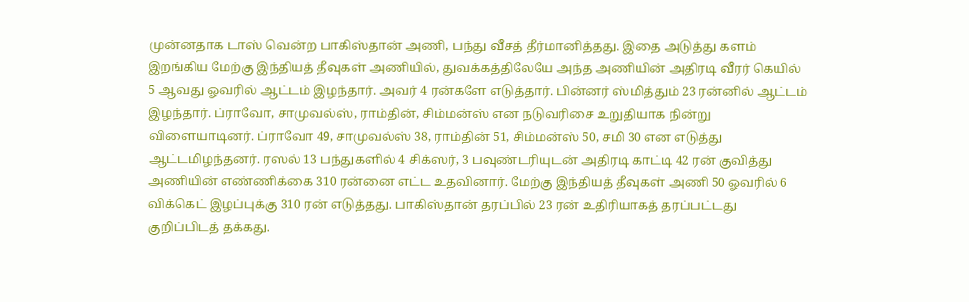முன்னதாக டாஸ் வென்ற பாகிஸ்தான் அணி, பந்து வீசத் தீர்மானித்தது. இதை அடுத்து களம் இறங்கிய மேற்கு இந்தியத் தீவுகள் அணியில், துவக்கத்திலேயே அந்த அணியின் அதிரடி வீரர் கெயில் 5 ஆவது ஓவரில் ஆட்டம் இழந்தார். அவர் 4 ரன்களே எடுத்தார். பின்னர் ஸ்மித்தும் 23 ரன்னில் ஆட்டம் இழந்தார். ப்ராவோ, சாமுவல்ஸ், ராம்தின், சிம்மன்ஸ் என நடுவரிசை உறுதியாக நின்று விளையாடினர். ப்ராவோ 49, சாமுவல்ஸ் 38, ராம்தின் 51, சிம்மன்ஸ் 50, சமி 30 என எடுத்து ஆட்டமிழந்தனர். ரஸல் 13 பந்துகளில் 4 சிக்ஸர், 3 பவுண்டரியுடன் அதிரடி காட்டி 42 ரன் குவித்து அணியின் எண்ணிக்கை 310 ரன்னை எட்ட உதவினார். மேற்கு இந்தியத் தீவுகள் அணி 50 ஓவரில் 6 விக்கெட் இழப்புக்கு 310 ரன் எடுத்தது. பாகிஸ்தான் தரப்பில் 23 ரன் உதிரியாகத் தரப்பட்டது குறிப்பிடத் தக்கது.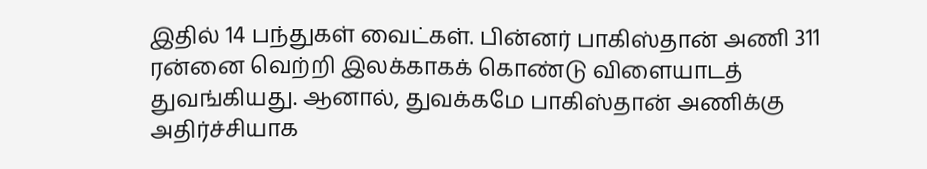இதில் 14 பந்துகள் வைட்கள். பின்னர் பாகிஸ்தான் அணி 311 ரன்னை வெற்றி இலக்காகக் கொண்டு விளையாடத் துவங்கியது. ஆனால், துவக்கமே பாகிஸ்தான் அணிக்கு அதிர்ச்சியாக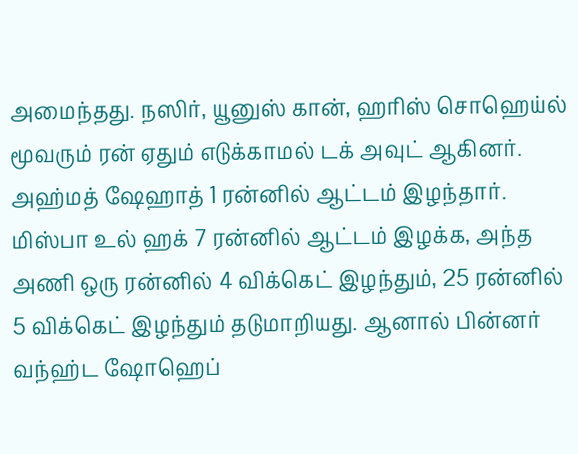அமைந்தது. நஸிர், யூனுஸ் கான், ஹரிஸ் சொஹெய்ல் மூவரும் ரன் ஏதும் எடுக்காமல் டக் அவுட் ஆகினர். அஹ்மத் ஷேஹாத் 1 ரன்னில் ஆட்டம் இழந்தார். மிஸ்பா உல் ஹக் 7 ரன்னில் ஆட்டம் இழக்க, அந்த அணி ஒரு ரன்னில் 4 விக்கெட் இழந்தும், 25 ரன்னில் 5 விக்கெட் இழந்தும் தடுமாறியது. ஆனால் பின்னர் வந்ஹ்ட ஷோஹெப்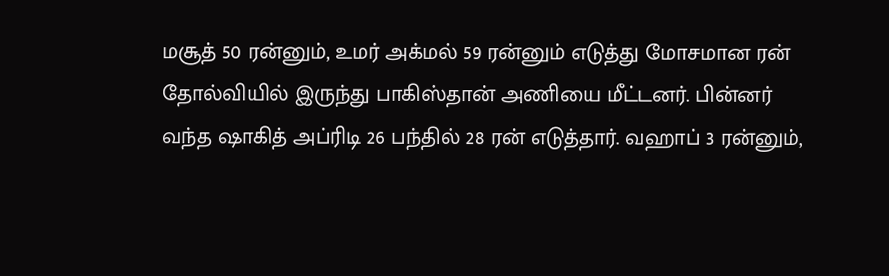மசூத் 50 ரன்னும், உமர் அக்மல் 59 ரன்னும் எடுத்து மோசமான ரன் தோல்வியில் இருந்து பாகிஸ்தான் அணியை மீட்டனர். பின்னர் வந்த ஷாகித் அப்ரிடி 26 பந்தில் 28 ரன் எடுத்தார். வஹாப் 3 ரன்னும்,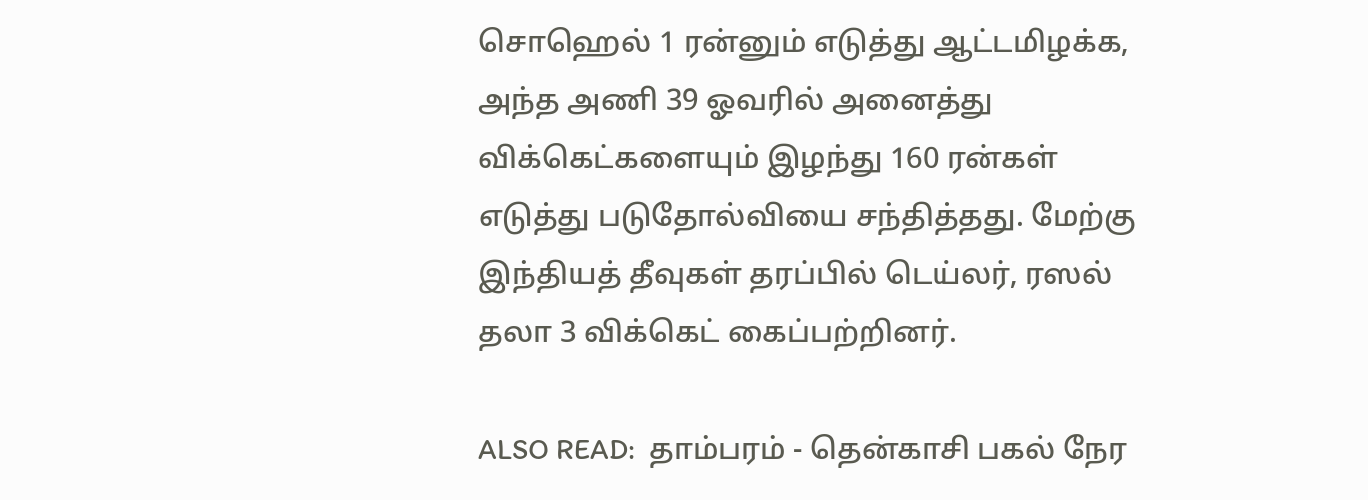சொஹெல் 1 ரன்னும் எடுத்து ஆட்டமிழக்க, அந்த அணி 39 ஓவரில் அனைத்து விக்கெட்களையும் இழந்து 160 ரன்கள் எடுத்து படுதோல்வியை சந்தித்தது. மேற்கு இந்தியத் தீவுகள் தரப்பில் டெய்லர், ரஸல் தலா 3 விக்கெட் கைப்பற்றினர்.

ALSO READ:  தாம்பரம் - தென்காசி பகல் நேர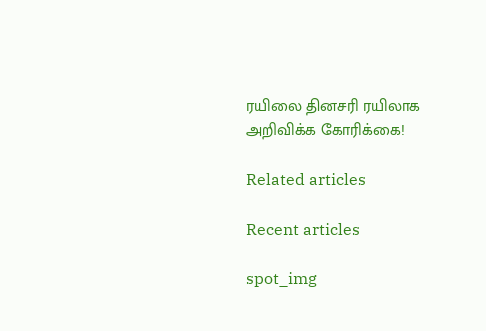ரயிலை தினசரி ரயிலாக அறிவிக்க கோரிக்கை!

Related articles

Recent articles

spot_img